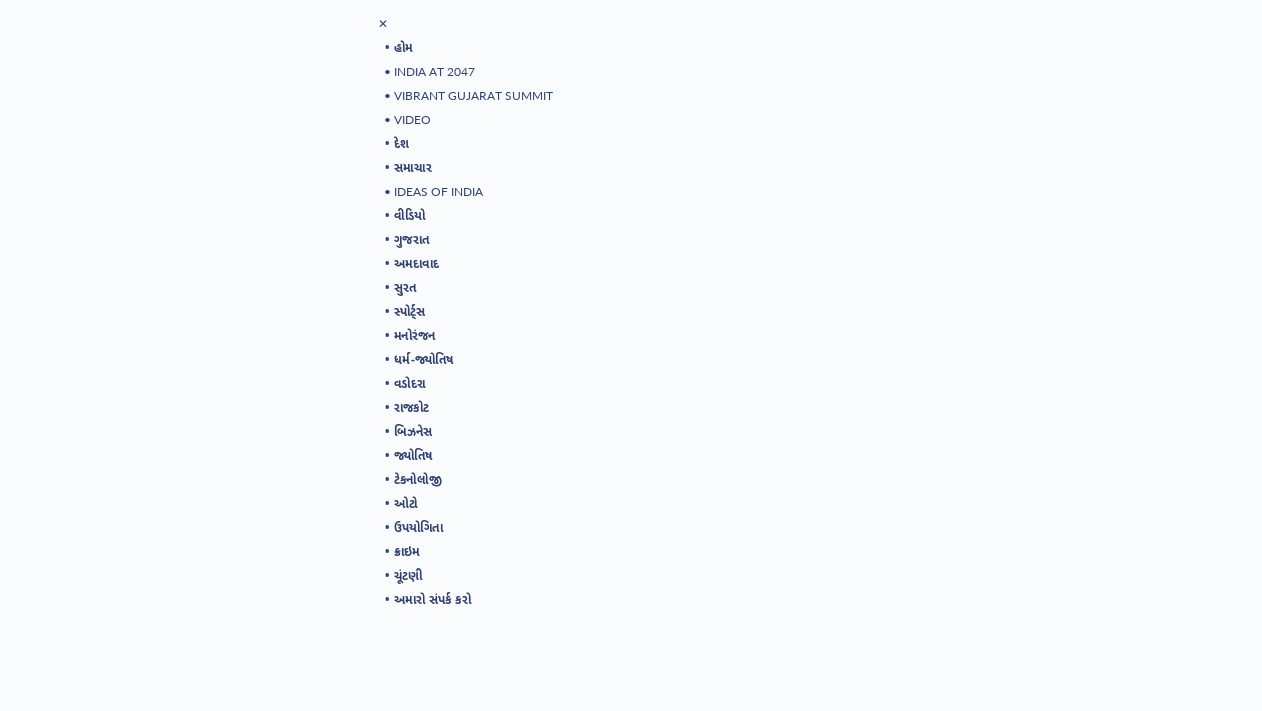✕
  • હોમ
  • INDIA AT 2047
  • VIBRANT GUJARAT SUMMIT
  • VIDEO
  • દેશ
  • સમાચાર
  • IDEAS OF INDIA
  • વીડિયો
  • ગુજરાત
  • અમદાવાદ
  • સુરત
  • સ્પોર્ટ્સ
  • મનોરંજન
  • ધર્મ-જ્યોતિષ
  • વડોદરા
  • રાજકોટ
  • બિઝનેસ
  • જ્યોતિષ
  • ટેકનોલોજી
  • ઓટો
  • ઉપયોગિતા
  • ક્રાઇમ
  • ચૂંટણી
  • અમારો સંપર્ક કરો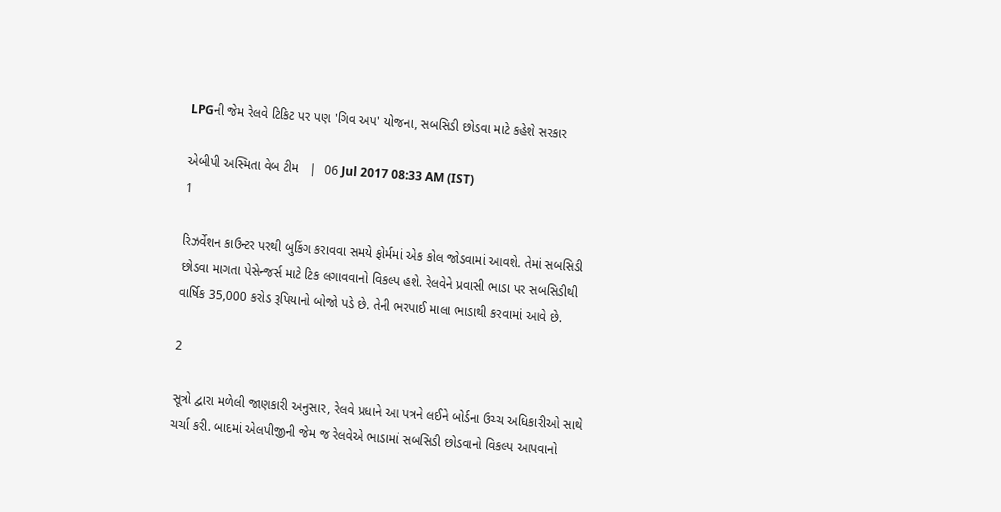LPGની જેમ રેલવે ટિકિટ પર પણ 'ગિવ અપ' યોજના, સબસિડી છોડવા માટે કહેશે સરકાર

એબીપી અસ્મિતા વેબ ટીમ   |  06 Jul 2017 08:33 AM (IST)
1

રિઝર્વેશન કાઉન્ટર પરથી બુકિંગ કરાવવા સમયે ફોર્મમાં એક કોલ જોડવામાં આવશે. તેમાં સબસિડી છોડવા માગતા પેસેન્જર્સ માટે ટિક લગાવવાનો વિકલ્પ હશે. રેલવેને પ્રવાસી ભાડા પર સબસિડીથી વાર્ષિક 35,000 કરોડ રૂપિયાનો બોજો પડે છે. તેની ભરપાઈ માલા ભાડાથી કરવામાં આવે છે.

2

સૂત્રો દ્વારા મળેલી જાણકારી અનુસાર, રેલવે પ્રધાને આ પત્રને લઈને બોર્ડના ઉચ્ચ અધિકારીઓ સાથે ચર્ચા કરી. બાદમાં એલપીજીની જેમ જ રેલવેએ ભાડામાં સબસિડી છોડવાનો વિકલ્પ આપવાનો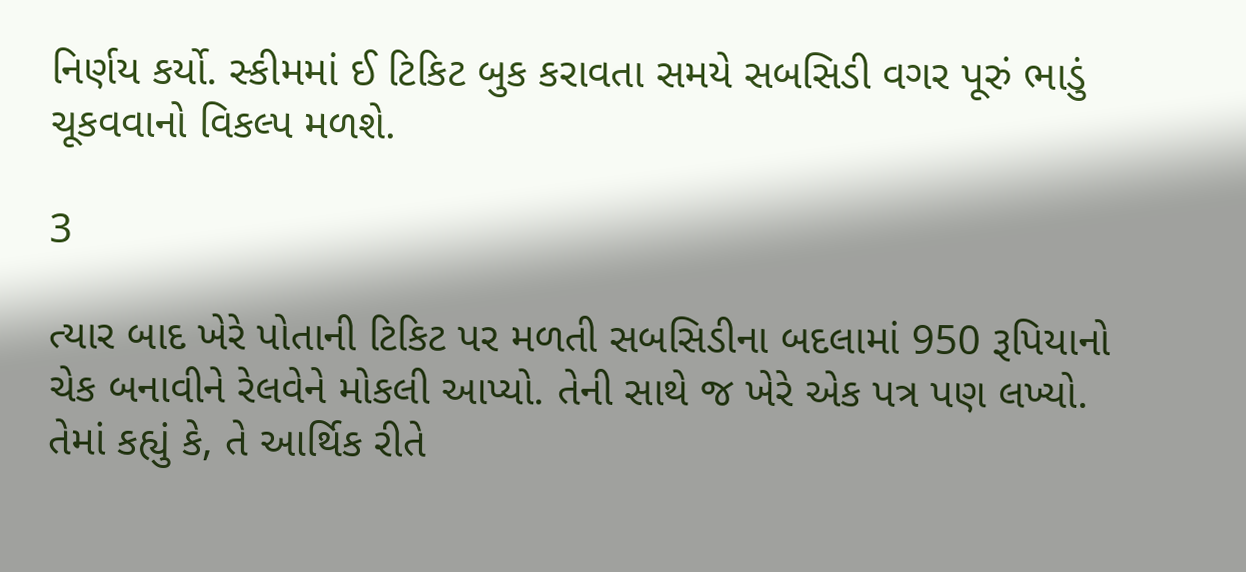નિર્ણય કર્યો. સ્કીમમાં ઈ ટિકિટ બુક કરાવતા સમયે સબસિડી વગર પૂરું ભાડું ચૂકવવાનો વિકલ્પ મળશે.

3

ત્યાર બાદ ખેરે પોતાની ટિકિટ પર મળતી સબસિડીના બદલામાં 950 રૂપિયાનો ચેક બનાવીને રેલવેને મોકલી આપ્યો. તેની સાથે જ ખેરે એક પત્ર પણ લખ્યો. તેમાં કહ્યું કે, તે આર્થિક રીતે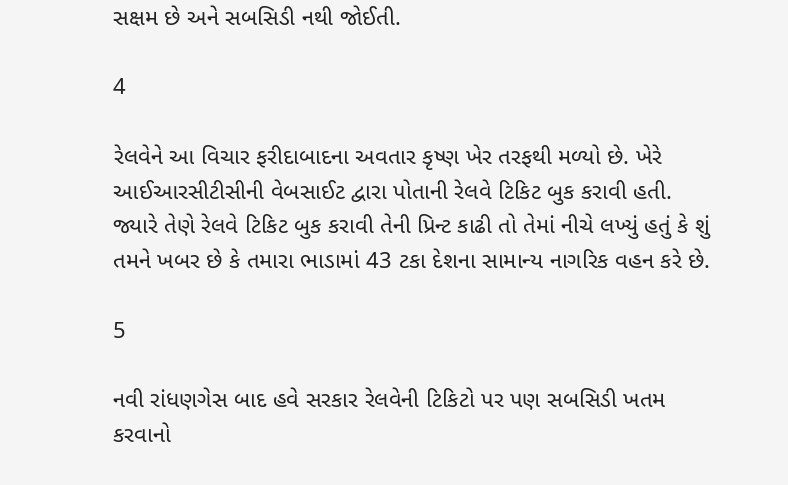સક્ષમ છે અને સબસિડી નથી જોઈતી.

4

રેલવેને આ વિચાર ફરીદાબાદના અવતાર કૃષ્ણ ખેર તરફથી મળ્યો છે. ખેરે આઈઆરસીટીસીની વેબસાઈટ દ્વારા પોતાની રેલવે ટિકિટ બુક કરાવી હતી. જ્યારે તેણે રેલવે ટિકિટ બુક કરાવી તેની પ્રિન્ટ કાઢી તો તેમાં નીચે લખ્યું હતું કે શું તમને ખબર છે કે તમારા ભાડામાં 43 ટકા દેશના સામાન્ય નાગરિક વહન કરે છે.

5

નવી રાંધણગેસ બાદ હવે સરકાર રેલવેની ટિકિટો પર પણ સબસિડી ખતમ કરવાનો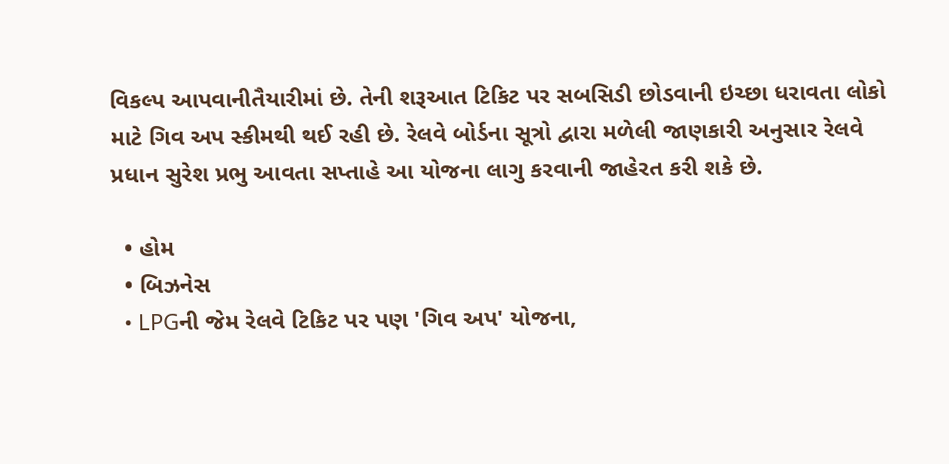વિકલ્પ આપવાનીતૈયારીમાં છે. તેની શરૂઆત ટિકિટ પર સબસિડી છોડવાની ઇચ્છા ધરાવતા લોકો માટે ગિવ અપ સ્કીમથી થઈ રહી છે. રેલવે બોર્ડના સૂત્રો દ્વારા મળેલી જાણકારી અનુસાર રેલવે પ્રધાન સુરેશ પ્રભુ આવતા સપ્તાહે આ યોજના લાગુ કરવાની જાહેરત કરી શકે છે.

  • હોમ
  • બિઝનેસ
  • LPGની જેમ રેલવે ટિકિટ પર પણ 'ગિવ અપ' યોજના,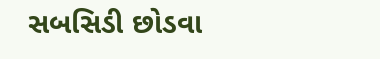સબસિડી છોડવા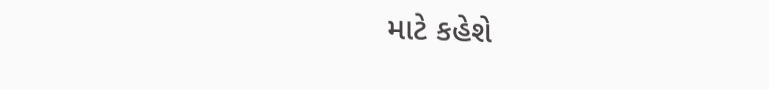માટે કહેશે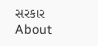સરકાર
About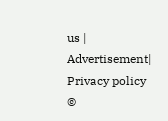us | Advertisement| Privacy policy
©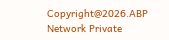Copyright@2026.ABP Network Private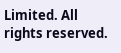Limited. All rights reserved.